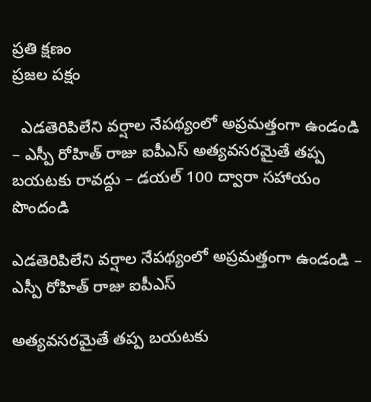ప్రతి క్షణం
ప్రజల పక్షం

  ఎడతెరిపిలేని వర్షాల నేపథ్యంలో అప్రమత్తంగా ఉండండి – ఎస్పీ రోహిత్ రాజు ఐపీఎస్ అత్యవసరమైతే తప్ప బయటకు రావద్దు – డయల్ 100 ద్వారా సహాయం పొందండి

ఎడతెరిపిలేని వర్షాల నేపథ్యంలో అప్రమత్తంగా ఉండండి – ఎస్పీ రోహిత్ రాజు ఐపీఎస్

అత్యవసరమైతే తప్ప బయటకు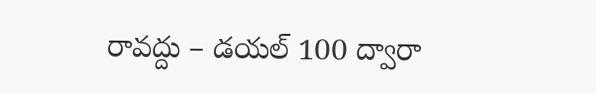రావద్దు – డయల్ 100 ద్వారా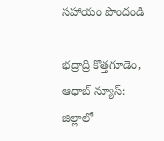సహాయం పొందండి

భద్రాద్రి కొత్తగూడెం, ఆధాబ్ న్యూస్:
జిల్లాలో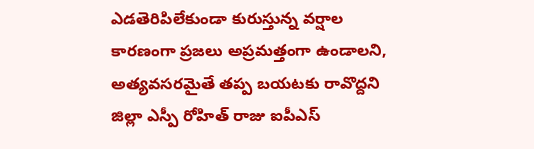ఎడతెరిపిలేకుండా కురుస్తున్న వర్షాల కారణంగా ప్రజలు అప్రమత్తంగా ఉండాలని, అత్యవసరమైతే తప్ప బయటకు రావొద్దని జిల్లా ఎస్పీ రోహిత్ రాజు ఐపీఎస్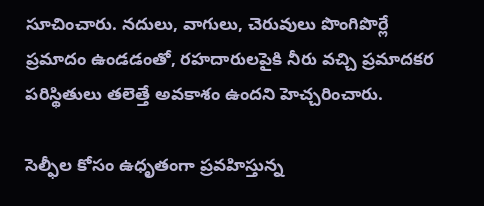సూచించారు. నదులు, వాగులు, చెరువులు పొంగిపొర్లే ప్రమాదం ఉండడంతో, రహదారులపైకి నీరు వచ్చి ప్రమాదకర పరిస్థితులు తలెత్తే అవకాశం ఉందని హెచ్చరించారు.

సెల్ఫీల కోసం ఉధృతంగా ప్రవహిస్తున్న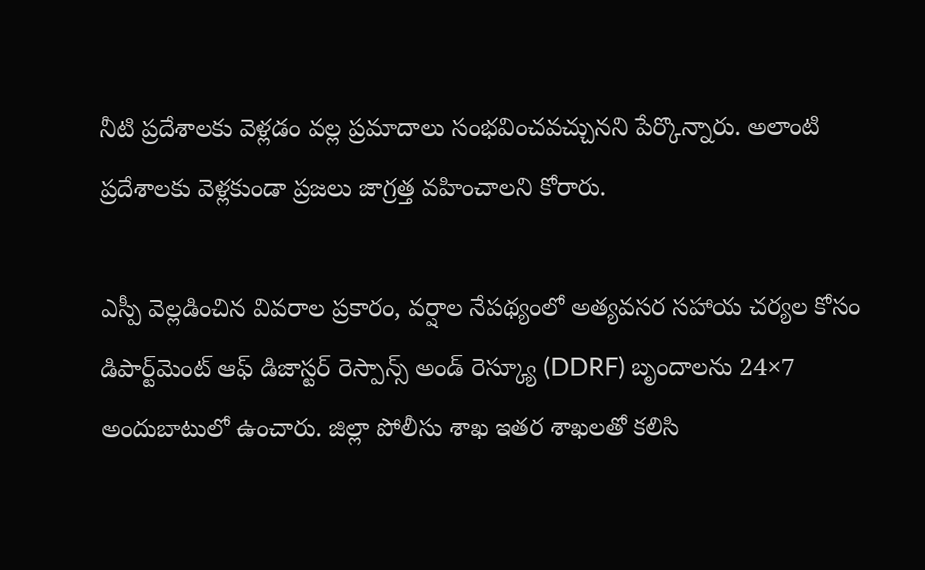నీటి ప్రదేశాలకు వెళ్లడం వల్ల ప్రమాదాలు సంభవించవచ్చునని పేర్కొన్నారు. అలాంటి ప్రదేశాలకు వెళ్లకుండా ప్రజలు జాగ్రత్త వహించాలని కోరారు.

ఎస్పీ వెల్లడించిన వివరాల ప్రకారం, వర్షాల నేపథ్యంలో అత్యవసర సహాయ చర్యల కోసం డిపార్ట్‌మెంట్ ఆఫ్ డిజాస్టర్ రెస్పాన్స్ అండ్ రెస్క్యూ (DDRF) బృందాలను 24×7 అందుబాటులో ఉంచారు. జిల్లా పోలీసు శాఖ ఇతర శాఖలతో కలిసి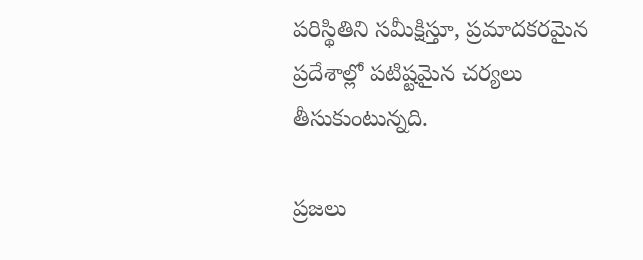పరిస్థితిని సమీక్షిస్తూ, ప్రమాదకరమైన ప్రదేశాల్లో పటిష్టమైన చర్యలు తీసుకుంటున్నది.

ప్రజలు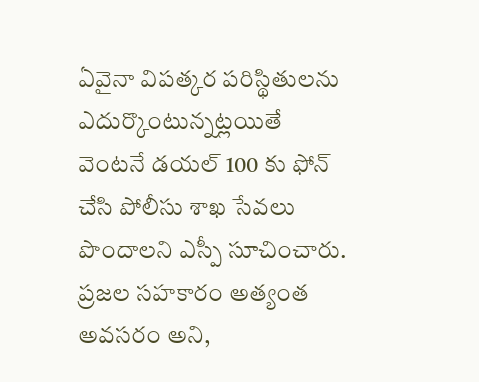ఏవైనా విపత్కర పరిస్థితులను ఎదుర్కొంటున్నట్లయితే వెంటనే డయల్ 100 కు ఫోన్ చేసి పోలీసు శాఖ సేవలు పొందాలని ఎస్పీ సూచించారు. ప్రజల సహకారం అత్యంత అవసరం అని,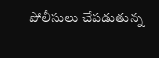పోలీసులు చేపడుతున్న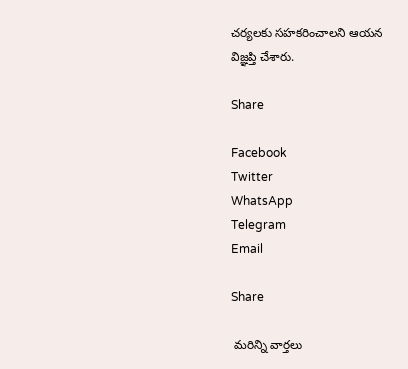చర్యలకు సహకరించాలని ఆయన విజ్ఞప్తి చేశారు.

Share

Facebook
Twitter
WhatsApp
Telegram
Email

Share

 మరిన్ని వార్తలు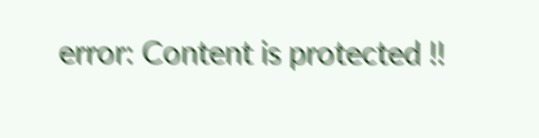error: Content is protected !!